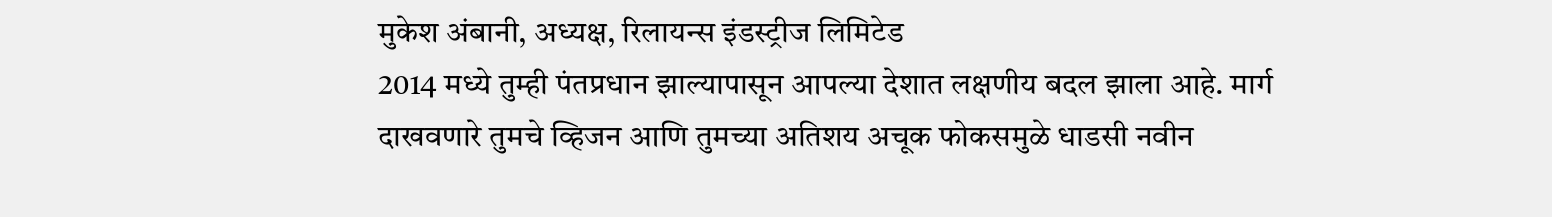मुकेश अंबानी, अध्यक्ष, रिलायन्स इंडस्ट्रीज लिमिटेड
2014 मध्ये तुम्ही पंतप्रधान झाल्यापासून आपल्या देशात लक्षणीय बदल झाला आहे. मार्ग दाखवणारे तुमचे व्हिजन आणि तुमच्या अतिशय अचूक फोकसमुळे धाडसी नवीन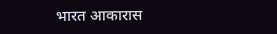भारत आकारास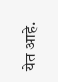येत आहे.